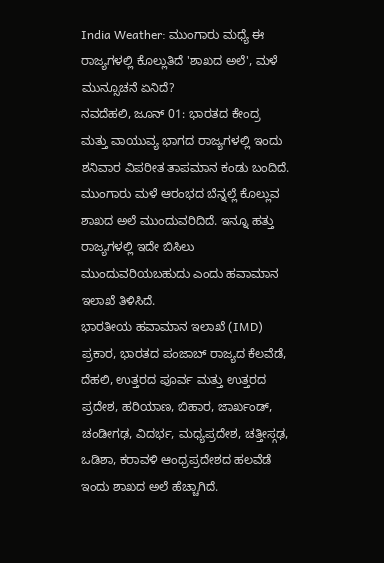India Weather: ಮುಂಗಾರು ಮಧ್ಯೆ ಈ ರಾಜ್ಯಗಳಲ್ಲಿ ಕೊಲ್ಲುತಿದೆ 'ಶಾಖದ ಅಲೆ', ಮಳೆ ಮುನ್ಸೂಚನೆ ಏನಿದೆ?
ನವದೆಹಲಿ, ಜೂನ್ 01: ಭಾರತದ ಕೇಂದ್ರ ಮತ್ತು ವಾಯುವ್ಯ ಭಾಗದ ರಾಜ್ಯಗಳಲ್ಲಿ ಇಂದು ಶನಿವಾರ ವಿಪರೀತ ತಾಪಮಾನ ಕಂಡು ಬಂದಿದೆ. ಮುಂಗಾರು ಮಳೆ ಆರಂಭದ ಬೆನ್ನಲ್ಲೆ ಕೊಲ್ಲುವ ಶಾಖದ ಅಲೆ ಮುಂದುವರಿದಿದೆ. ಇನ್ನೂ ಹತ್ತು ರಾಜ್ಯಗಳಲ್ಲಿ ಇದೇ ಬಿಸಿಲು ಮುಂದುವರಿಯಬಹುದು ಎಂದು ಹವಾಮಾನ ಇಲಾಖೆ ತಿಳಿಸಿದೆ.
ಭಾರತೀಯ ಹವಾಮಾನ ಇಲಾಖೆ (IMD) ಪ್ರಕಾರ, ಭಾರತದ ಪಂಜಾಬ್ ರಾಜ್ಯದ ಕೆಲವೆಡೆ, ದೆಹಲಿ, ಉತ್ತರದ ಪೂರ್ವ ಮತ್ತು ಉತ್ತರದ ಪ್ರದೇಶ, ಹರಿಯಾಣ, ಬಿಹಾರ, ಜಾರ್ಖಂಡ್, ಚಂಡೀಗಢ, ವಿದರ್ಭ, ಮಧ್ಯಪ್ರದೇಶ, ಚತ್ತೀಸ್ಗಢ, ಒಡಿಶಾ, ಕರಾವಳಿ ಆಂಧ್ರಪ್ರದೇಶದ ಹಲವೆಡೆ ಇಂದು ಶಾಖದ ಅಲೆ ಹೆಚ್ಚಾಗಿದೆ.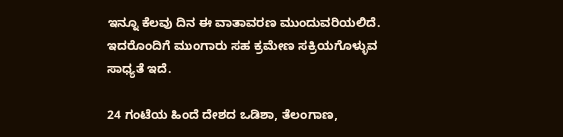ಇನ್ನೂ ಕೆಲವು ದಿನ ಈ ವಾತಾವರಣ ಮುಂದುವರಿಯಲಿದೆ. ಇದರೊಂದಿಗೆ ಮುಂಗಾರು ಸಹ ಕ್ರಮೇಣ ಸಕ್ರಿಯಗೊಳ್ಳುವ ಸಾಧ್ಯತೆ ಇದೆ.

24 ಗಂಟೆಯ ಹಿಂದೆ ದೇಶದ ಒಡಿಶಾ, ತೆಲಂಗಾಣ,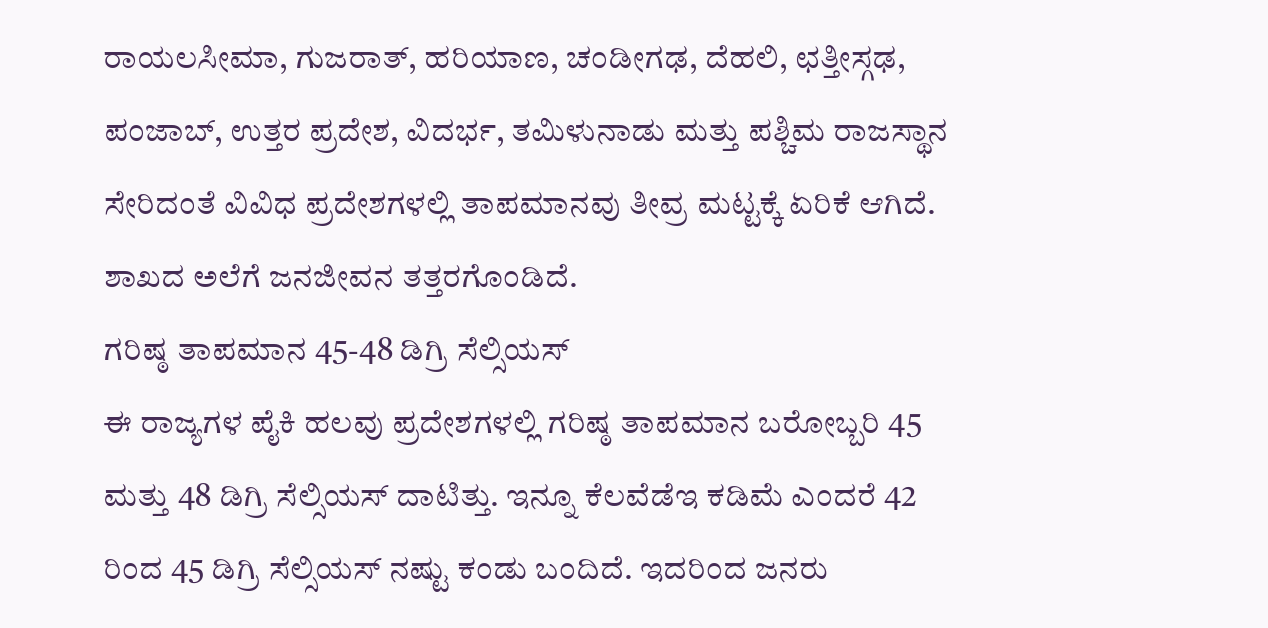ರಾಯಲಸೀಮಾ, ಗುಜರಾತ್, ಹರಿಯಾಣ, ಚಂಡೀಗಢ, ದೆಹಲಿ, ಛತ್ತೀಸ್ಗಢ, ಪಂಜಾಬ್, ಉತ್ತರ ಪ್ರದೇಶ, ವಿದರ್ಭ, ತಮಿಳುನಾಡು ಮತ್ತು ಪಶ್ಚಿಮ ರಾಜಸ್ಥಾನ ಸೇರಿದಂತೆ ವಿವಿಧ ಪ್ರದೇಶಗಳಲ್ಲಿ ತಾಪಮಾನವು ತೀವ್ರ ಮಟ್ಟಕ್ಕೆ ಏರಿಕೆ ಆಗಿದೆ. ಶಾಖದ ಅಲೆಗೆ ಜನಜೀವನ ತತ್ತರಗೊಂಡಿದೆ.
ಗರಿಷ್ಠ ತಾಪಮಾನ 45-48 ಡಿಗ್ರಿ ಸೆಲ್ಸಿಯಸ್
ಈ ರಾಜ್ಯಗಳ ಪೈಕಿ ಹಲವು ಪ್ರದೇಶಗಳಲ್ಲಿ ಗರಿಷ್ಠ ತಾಪಮಾನ ಬರೋಬ್ಬರಿ 45 ಮತ್ತು 48 ಡಿಗ್ರಿ ಸೆಲ್ಸಿಯಸ್ ದಾಟಿತ್ತು. ಇನ್ನೂ ಕೆಲವೆಡೆಇ ಕಡಿಮೆ ಎಂದರೆ 42 ರಿಂದ 45 ಡಿಗ್ರಿ ಸೆಲ್ಸಿಯಸ್ ನಷ್ಟು ಕಂಡು ಬಂದಿದೆ. ಇದರಿಂದ ಜನರು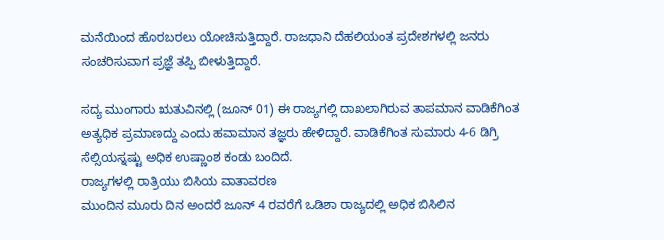ಮನೆಯಿಂದ ಹೊರಬರಲು ಯೋಚಿಸುತ್ತಿದ್ದಾರೆ. ರಾಜಧಾನಿ ದೆಹಲಿಯಂತ ಪ್ರದೇಶಗಳಲ್ಲಿ ಜನರು ಸಂಚರಿಸುವಾಗ ಪ್ರಜ್ಞೆ ತಪ್ಪಿ ಬೀಳುತ್ತಿದ್ದಾರೆ.

ಸದ್ಯ ಮುಂಗಾರು ಋತುವಿನಲ್ಲಿ (ಜೂನ್ 01) ಈ ರಾಜ್ಯಗಲ್ಲಿ ದಾಖಲಾಗಿರುವ ತಾಪಮಾನ ವಾಡಿಕೆಗಿಂತ ಅತ್ಯಧಿಕ ಪ್ರಮಾಣದ್ದು ಎಂದು ಹವಾಮಾನ ತಜ್ಞರು ಹೇಳಿದ್ದಾರೆ. ವಾಡಿಕೆಗಿಂತ ಸುಮಾರು 4-6 ಡಿಗ್ರಿ ಸೆಲ್ಸಿಯಸ್ನಷ್ಟು ಅಧಿಕ ಉಷ್ಣಾಂಶ ಕಂಡು ಬಂದಿದೆ.
ರಾಜ್ಯಗಳಲ್ಲಿ ರಾತ್ರಿಯು ಬಿಸಿಯ ವಾತಾವರಣ
ಮುಂದಿನ ಮೂರು ದಿನ ಅಂದರೆ ಜೂನ್ 4 ರವರೆಗೆ ಒಡಿಶಾ ರಾಜ್ಯದಲ್ಲಿ ಅಧಿಕ ಬಿಸಿಲಿನ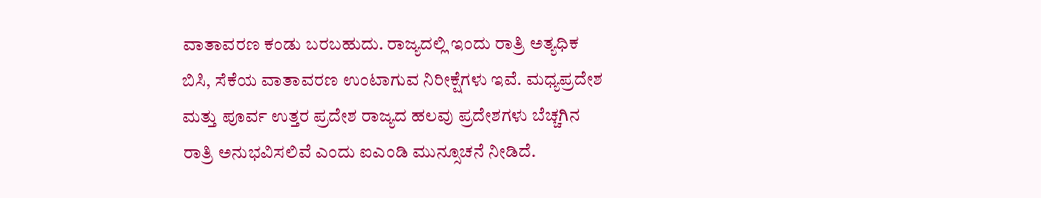ವಾತಾವರಣ ಕಂಡು ಬರಬಹುದು. ರಾಜ್ಯದಲ್ಲಿ ಇಂದು ರಾತ್ರಿ ಅತ್ಯಧಿಕ ಬಿಸಿ, ಸೆಕೆಯ ವಾತಾವರಣ ಉಂಟಾಗುವ ನಿರೀಕ್ಷೆಗಳು ಇವೆ. ಮಧ್ಯಪ್ರದೇಶ ಮತ್ತು ಪೂರ್ವ ಉತ್ತರ ಪ್ರದೇಶ ರಾಜ್ಯದ ಹಲವು ಪ್ರದೇಶಗಳು ಬೆಚ್ಚಗಿನ ರಾತ್ರಿ ಅನುಭವಿಸಲಿವೆ ಎಂದು ಐಎಂಡಿ ಮುನ್ಸೂಚನೆ ನೀಡಿದೆ.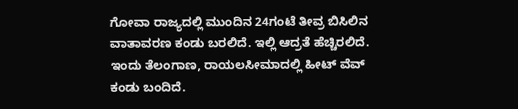ಗೋವಾ ರಾಜ್ಯದಲ್ಲಿ ಮುಂದಿನ 24ಗಂಟೆ ತೀವ್ರ ಬಿಸಿಲಿನ ವಾತಾವರಣ ಕಂಡು ಬರಲಿದೆ. ಇಲ್ಲಿ ಆದ್ರತೆ ಹೆಚ್ಚಿರಲಿದೆ. ಇಂದು ತೆಲಂಗಾಣ, ರಾಯಲಸೀಮಾದಲ್ಲಿ ಹೀಟ್ ವೆವ್ ಕಂಡು ಬಂದಿದೆ.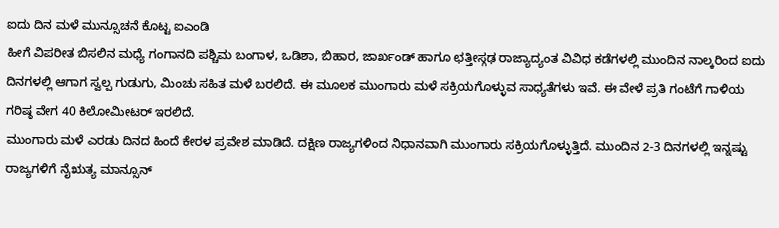ಐದು ದಿನ ಮಳೆ ಮುನ್ಸೂಚನೆ ಕೊಟ್ಟ ಐಎಂಡಿ
ಹೀಗೆ ವಿಪರೀತ ಬಿಸಲಿನ ಮಧ್ಯೆ ಗಂಗಾನದಿ ಪಶ್ಚಿಮ ಬಂಗಾಳ, ಒಡಿಶಾ, ಬಿಹಾರ, ಜಾರ್ಖಂಡ್ ಹಾಗೂ ಛತ್ತೀಸ್ಗಢ ರಾಜ್ಯಾದ್ಯಂತ ವಿವಿಧ ಕಡೆಗಳಲ್ಲಿ ಮುಂದಿನ ನಾಲ್ಕರಿಂದ ಐದು ದಿನಗಳಲ್ಲಿ ಆಗಾಗ ಸ್ವಲ್ಪ ಗುಡುಗು, ಮಿಂಚು ಸಹಿತ ಮಳೆ ಬರಲಿದೆ. ಈ ಮೂಲಕ ಮುಂಗಾರು ಮಳೆ ಸಕ್ರಿಯಗೊಳ್ಳುವ ಸಾಧ್ಯತೆಗಳು ಇವೆ. ಈ ವೇಳೆ ಪ್ರತಿ ಗಂಟೆಗೆ ಗಾಳಿಯ ಗರಿಷ್ಠ ವೇಗ 40 ಕಿಲೋಮೀಟರ್ ಇರಲಿದೆ.
ಮುಂಗಾರು ಮಳೆ ಎರಡು ದಿನದ ಹಿಂದೆ ಕೇರಳ ಪ್ರವೇಶ ಮಾಡಿದೆ. ದಕ್ಷಿಣ ರಾಜ್ಯಗಳಿಂದ ನಿಧಾನವಾಗಿ ಮುಂಗಾರು ಸಕ್ರಿಯಗೊಳ್ಳುತ್ತಿದೆ. ಮುಂದಿನ 2-3 ದಿನಗಳಲ್ಲಿ ಇನ್ನಷ್ಟು ರಾಜ್ಯಗಳಿಗೆ ನೈಋತ್ಯ ಮಾನ್ಸೂನ್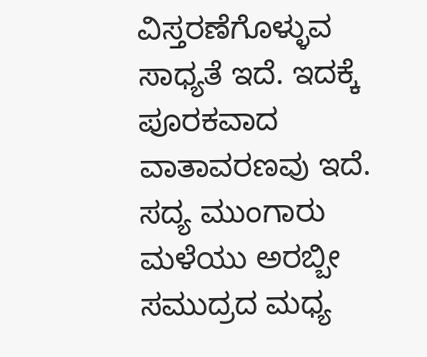ವಿಸ್ತರಣೆಗೊಳ್ಳುವ ಸಾಧ್ಯತೆ ಇದೆ. ಇದಕ್ಕೆ ಪೂರಕವಾದ ವಾತಾವರಣವು ಇದೆ.
ಸದ್ಯ ಮುಂಗಾರು ಮಳೆಯು ಅರಬ್ಬೀ ಸಮುದ್ರದ ಮಧ್ಯ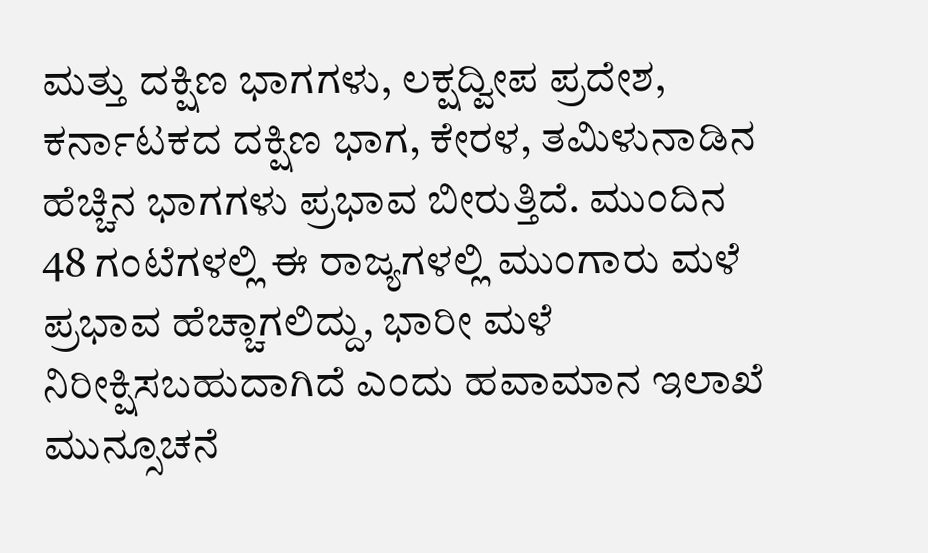ಮತ್ತು ದಕ್ಷಿಣ ಭಾಗಗಳು, ಲಕ್ಷದ್ವೀಪ ಪ್ರದೇಶ, ಕರ್ನಾಟಕದ ದಕ್ಷಿಣ ಭಾಗ, ಕೇರಳ, ತಮಿಳುನಾಡಿನ ಹೆಚ್ಚಿನ ಭಾಗಗಳು ಪ್ರಭಾವ ಬೀರುತ್ತಿದೆ. ಮುಂದಿನ 48 ಗಂಟೆಗಳಲ್ಲಿ ಈ ರಾಜ್ಯಗಳಲ್ಲಿ ಮುಂಗಾರು ಮಳೆ ಪ್ರಭಾವ ಹೆಚ್ಚಾಗಲಿದ್ದು, ಭಾರೀ ಮಳೆ ನಿರೀಕ್ಷಿಸಬಹುದಾಗಿದೆ ಎಂದು ಹವಾಮಾನ ಇಲಾಖೆ ಮುನ್ಸೂಚನೆ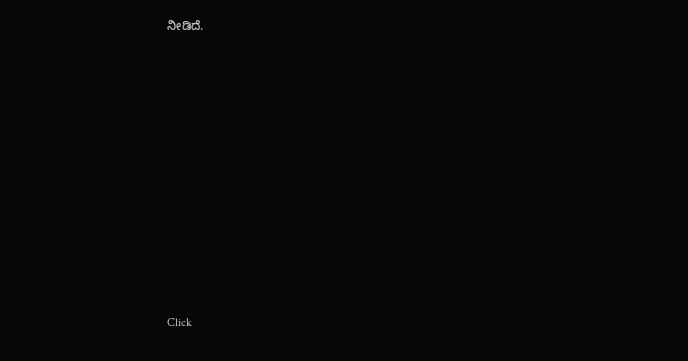ನೀಡಿದೆ.












Click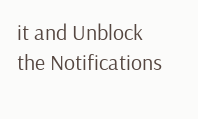it and Unblock the Notifications